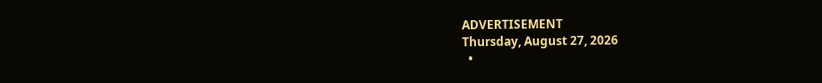ADVERTISEMENT
Thursday, August 27, 2026
  •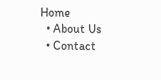Home
  • About Us
  • Contact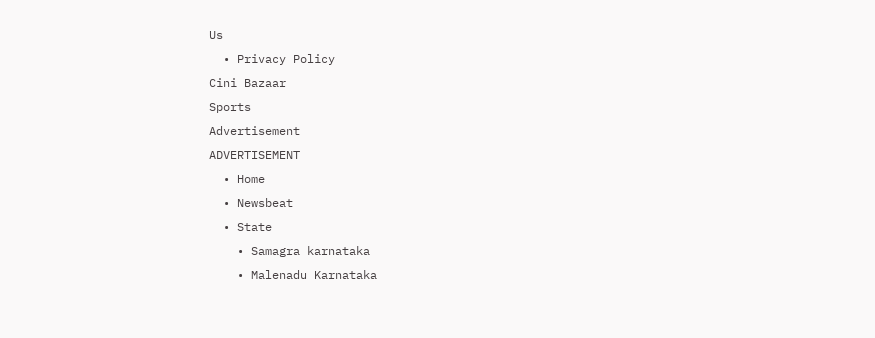Us
  • Privacy Policy
Cini Bazaar
Sports
Advertisement
ADVERTISEMENT
  • Home
  • Newsbeat
  • State
    • Samagra karnataka
    • Malenadu Karnataka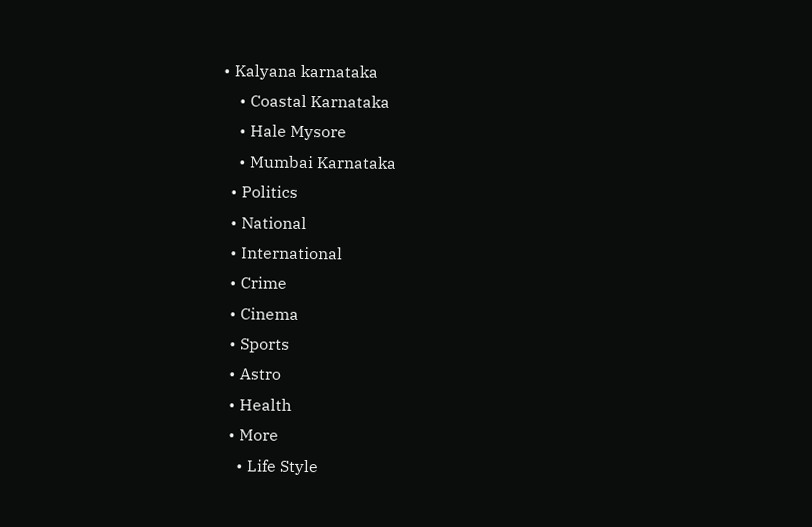• Kalyana karnataka
    • Coastal Karnataka
    • Hale Mysore
    • Mumbai Karnataka
  • Politics
  • National
  • International
  • Crime
  • Cinema
  • Sports
  • Astro
  • Health
  • More
    • Life Style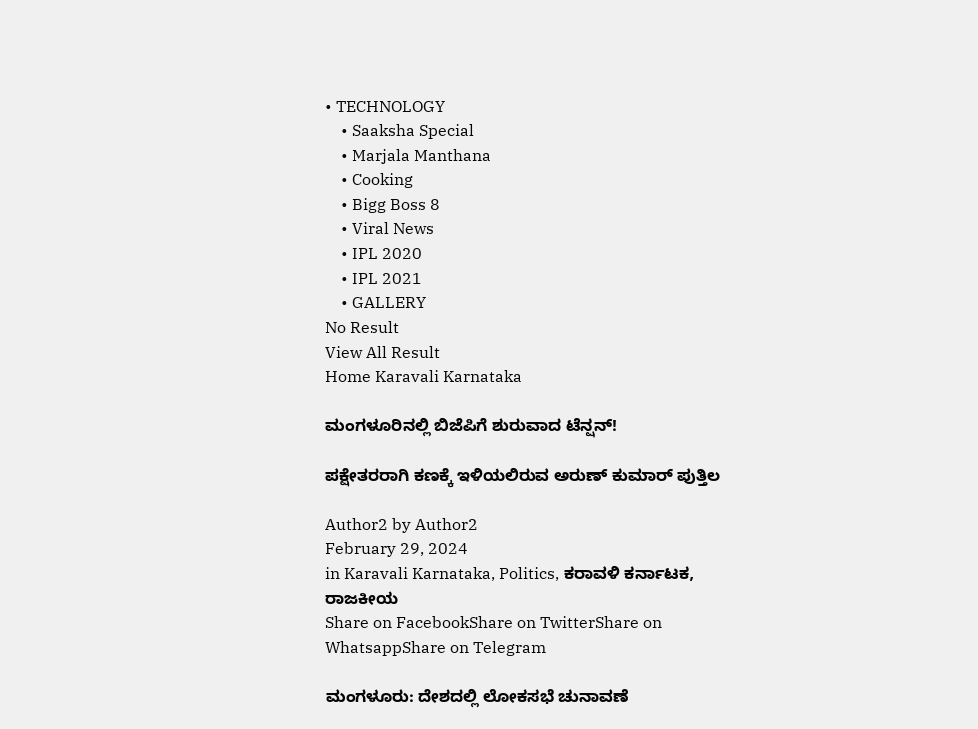• TECHNOLOGY
    • Saaksha Special
    • Marjala Manthana
    • Cooking
    • Bigg Boss 8
    • Viral News
    • IPL 2020
    • IPL 2021
    • GALLERY
No Result
View All Result
Home Karavali Karnataka

ಮಂಗಳೂರಿನಲ್ಲಿ ಬಿಜೆಪಿಗೆ ಶುರುವಾದ ಟೆನ್ಷನ್!

ಪಕ್ಷೇತರರಾಗಿ ಕಣಕ್ಕೆ ಇಳಿಯಲಿರುವ ಅರುಣ್ ಕುಮಾರ್ ಪುತ್ತಿಲ

Author2 by Author2
February 29, 2024
in Karavali Karnataka, Politics, ಕರಾವಳಿ ಕರ್ನಾಟಕ, ರಾಜಕೀಯ
Share on FacebookShare on TwitterShare on WhatsappShare on Telegram

ಮಂಗಳೂರು: ದೇಶದಲ್ಲಿ ಲೋಕಸಭೆ ಚುನಾವಣೆ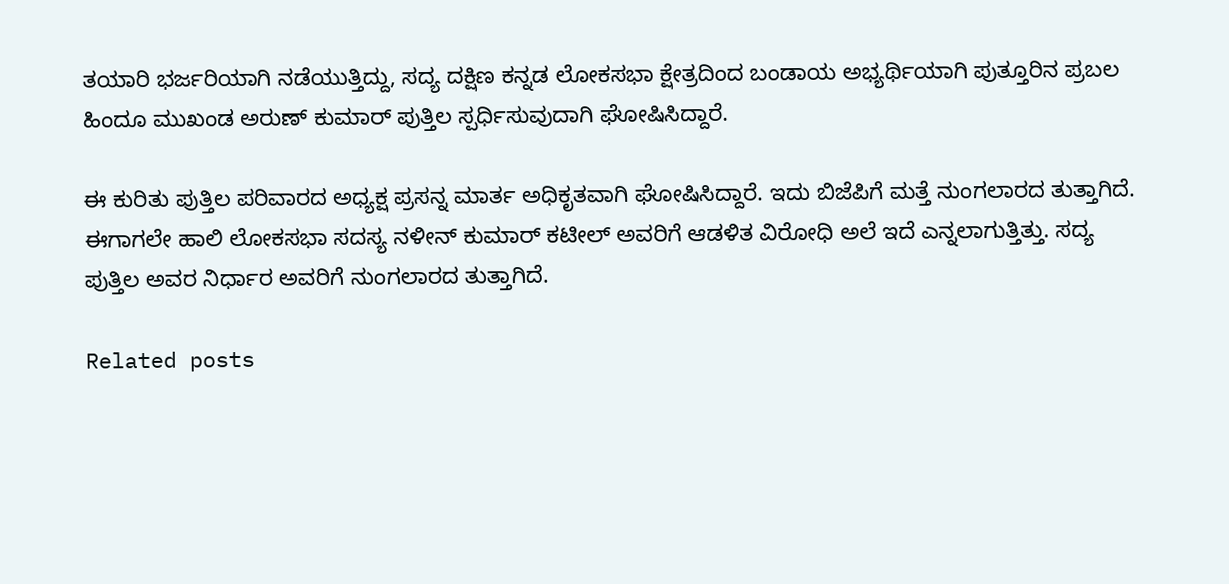ತಯಾರಿ ಭರ್ಜರಿಯಾಗಿ ನಡೆಯುತ್ತಿದ್ದು, ಸದ್ಯ ದಕ್ಷಿಣ ಕನ್ನಡ ಲೋಕಸಭಾ ಕ್ಷೇತ್ರದಿಂದ ಬಂಡಾಯ ಅಭ್ಯರ್ಥಿಯಾಗಿ ಪುತ್ತೂರಿನ ಪ್ರಬಲ ಹಿಂದೂ ಮುಖಂಡ ಅರುಣ್ ಕುಮಾರ್ ಪುತ್ತಿಲ ಸ್ಪರ್ಧಿಸುವುದಾಗಿ ಘೋಷಿಸಿದ್ದಾರೆ.

ಈ ಕುರಿತು ಪುತ್ತಿಲ ಪರಿವಾರದ ಅಧ್ಯಕ್ಷ ಪ್ರಸನ್ನ ಮಾರ್ತ ಅಧಿಕೃತವಾಗಿ ಘೋಷಿಸಿದ್ದಾರೆ. ಇದು ಬಿಜೆಪಿಗೆ ಮತ್ತೆ ನುಂಗಲಾರದ ತುತ್ತಾಗಿದೆ. ಈಗಾಗಲೇ ಹಾಲಿ ಲೋಕಸಭಾ ಸದಸ್ಯ ನಳೀನ್ ಕುಮಾರ್ ಕಟೀಲ್ ಅವರಿಗೆ ಆಡಳಿತ ವಿರೋಧಿ ಅಲೆ ಇದೆ ಎನ್ನಲಾಗುತ್ತಿತ್ತು. ಸದ್ಯ ಪುತ್ತಿಲ ಅವರ ನಿರ್ಧಾರ ಅವರಿಗೆ ನುಂಗಲಾರದ ತುತ್ತಾಗಿದೆ.

Related posts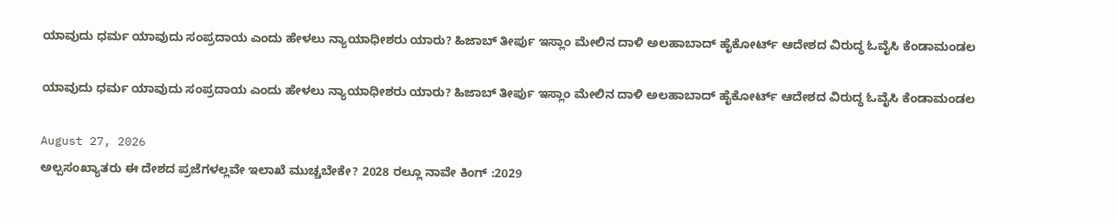ಯಾವುದು ಧರ್ಮ ಯಾವುದು ಸಂಪ್ರದಾಯ ಎಂದು ಹೇಳಲು ನ್ಯಾಯಾಧೀಶರು ಯಾರು? ಹಿಜಾಬ್ ತೀರ್ಪು ಇಸ್ಲಾಂ ಮೇಲಿನ ದಾಳಿ ಅಲಹಾಬಾದ್ ಹೈಕೋರ್ಟ್ ಆದೇಶದ ವಿರುದ್ಧ ಓವೈಸಿ ಕೆಂಡಾಮಂಡಲ

ಯಾವುದು ಧರ್ಮ ಯಾವುದು ಸಂಪ್ರದಾಯ ಎಂದು ಹೇಳಲು ನ್ಯಾಯಾಧೀಶರು ಯಾರು? ಹಿಜಾಬ್ ತೀರ್ಪು ಇಸ್ಲಾಂ ಮೇಲಿನ ದಾಳಿ ಅಲಹಾಬಾದ್ ಹೈಕೋರ್ಟ್ ಆದೇಶದ ವಿರುದ್ಧ ಓವೈಸಿ ಕೆಂಡಾಮಂಡಲ

August 27, 2026
ಅಲ್ಪಸಂಖ್ಯಾತರು ಈ ದೇಶದ ಪ್ರಜೆಗಳಲ್ಲವೇ ಇಲಾಖೆ ಮುಚ್ಚಬೇಕೇ? 2028 ರಲ್ಲೂ ನಾವೇ ಕಿಂಗ್ :2029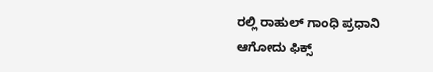ರಲ್ಲಿ ರಾಹುಲ್ ಗಾಂಧಿ ಪ್ರಧಾನಿ ಆಗೋದು ಫಿಕ್ಸ್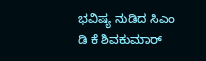ಭವಿಷ್ಯ ನುಡಿದ ಸಿಎಂ ಡಿ ಕೆ ಶಿವಕುಮಾರ್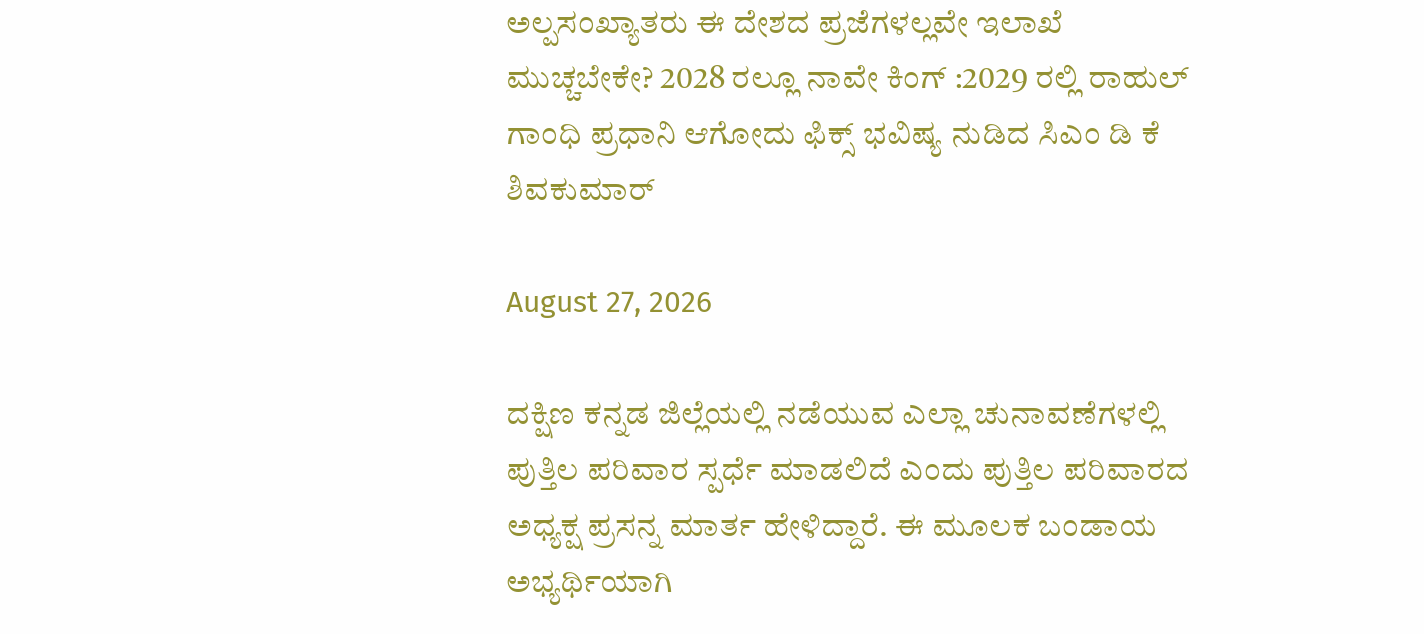ಅಲ್ಪಸಂಖ್ಯಾತರು ಈ ದೇಶದ ಪ್ರಜೆಗಳಲ್ಲವೇ ಇಲಾಖೆ ಮುಚ್ಚಬೇಕೇ? 2028 ರಲ್ಲೂ ನಾವೇ ಕಿಂಗ್ :2029 ರಲ್ಲಿ ರಾಹುಲ್ ಗಾಂಧಿ ಪ್ರಧಾನಿ ಆಗೋದು ಫಿಕ್ಸ್ ಭವಿಷ್ಯ ನುಡಿದ ಸಿಎಂ ಡಿ ಕೆ ಶಿವಕುಮಾರ್

August 27, 2026

ದಕ್ಷಿಣ ಕನ್ನಡ ಜಿಲ್ಲೆಯಲ್ಲಿ ನಡೆಯುವ ಎಲ್ಲಾ ಚುನಾವಣೆಗಳಲ್ಲಿ ಪುತ್ತಿಲ ಪರಿವಾರ ಸ್ಪರ್ಧೆ ಮಾಡಲಿದೆ ಎಂದು ಪುತ್ತಿಲ ಪರಿವಾರದ ಅಧ್ಯಕ್ಷ ಪ್ರಸನ್ನ ಮಾರ್ತ ಹೇಳಿದ್ದಾರೆ. ಈ ಮೂಲಕ ಬಂಡಾಯ ಅಭ್ಯರ್ಥಿಯಾಗಿ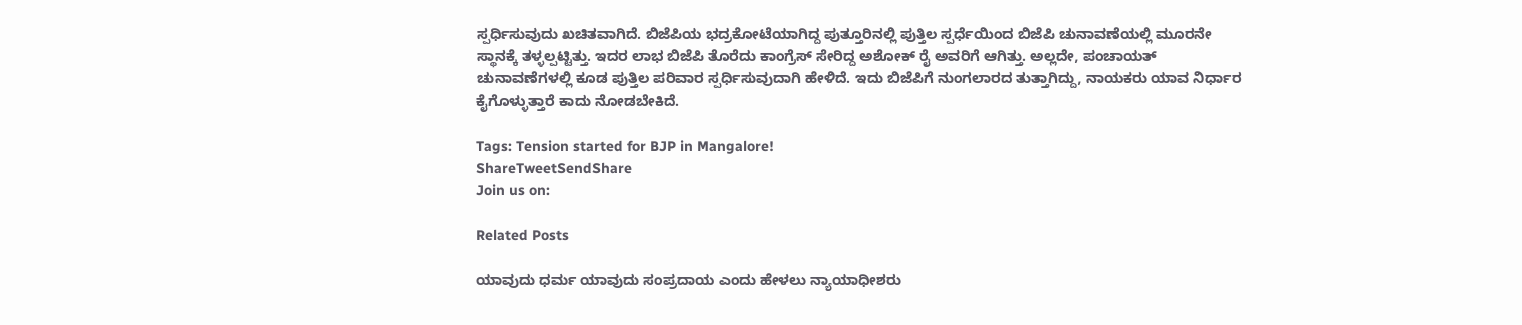ಸ್ಪರ್ಧಿಸುವುದು ಖಚಿತವಾಗಿದೆ. ಬಿಜೆಪಿಯ ಭದ್ರಕೋಟೆಯಾಗಿದ್ದ ಪುತ್ತೂರಿನಲ್ಲಿ ಪುತ್ತಿಲ ಸ್ಪರ್ಧೆಯಿಂದ ಬಿಜೆಪಿ ಚುನಾವಣೆಯಲ್ಲಿ ಮೂರನೇ ಸ್ಥಾನಕ್ಕೆ ತಳ್ಳಲ್ಪಟ್ಟಿತ್ತು. ಇದರ ಲಾಭ ಬಿಜೆಪಿ ತೊರೆದು ಕಾಂಗ್ರೆಸ್ ಸೇರಿದ್ದ ಅಶೋಕ್ ರೈ ಅವರಿಗೆ ಆಗಿತ್ತು. ಅಲ್ಲದೇ, ಪಂಚಾಯತ್ ಚುನಾವಣೆಗಳಲ್ಲಿ ಕೂಡ ಪುತ್ತಿಲ ಪರಿವಾರ ಸ್ಪರ್ಧಿಸುವುದಾಗಿ ಹೇಳಿದೆ. ಇದು ಬಿಜೆಪಿಗೆ ನುಂಗಲಾರದ ತುತ್ತಾಗಿದ್ದು, ನಾಯಕರು ಯಾವ ನಿರ್ಧಾರ ಕೈಗೊಳ್ಳುತ್ತಾರೆ ಕಾದು ನೋಡಬೇಕಿದೆ.

Tags: Tension started for BJP in Mangalore!
ShareTweetSendShare
Join us on:

Related Posts

ಯಾವುದು ಧರ್ಮ ಯಾವುದು ಸಂಪ್ರದಾಯ ಎಂದು ಹೇಳಲು ನ್ಯಾಯಾಧೀಶರು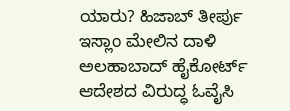ಯಾರು? ಹಿಜಾಬ್ ತೀರ್ಪು ಇಸ್ಲಾಂ ಮೇಲಿನ ದಾಳಿ ಅಲಹಾಬಾದ್ ಹೈಕೋರ್ಟ್ ಆದೇಶದ ವಿರುದ್ಧ ಓವೈಸಿ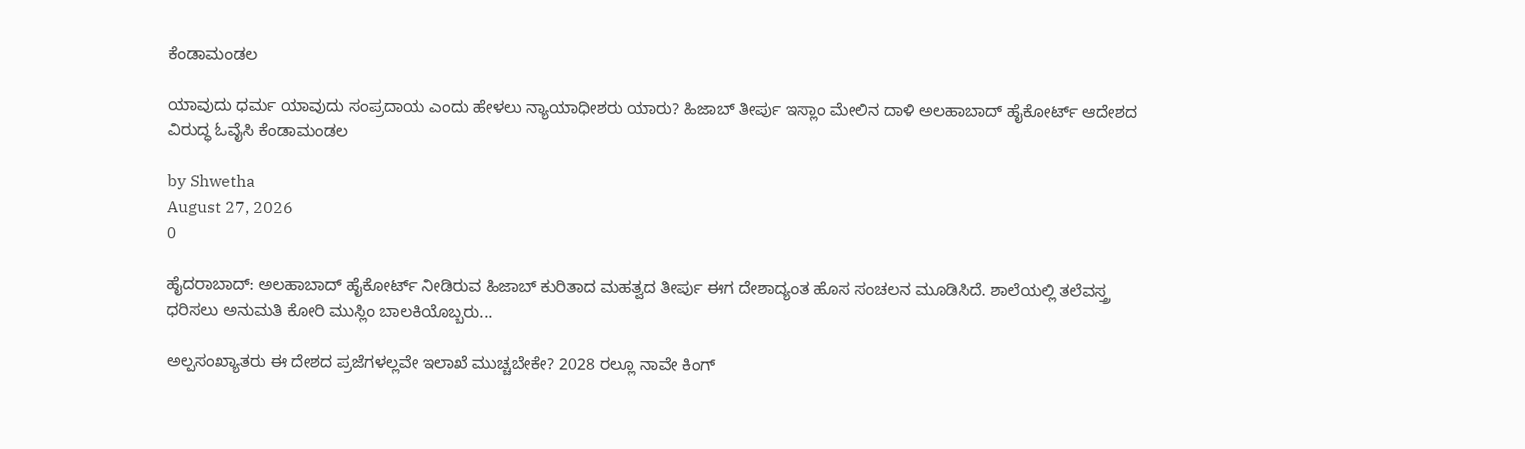ಕೆಂಡಾಮಂಡಲ

ಯಾವುದು ಧರ್ಮ ಯಾವುದು ಸಂಪ್ರದಾಯ ಎಂದು ಹೇಳಲು ನ್ಯಾಯಾಧೀಶರು ಯಾರು? ಹಿಜಾಬ್ ತೀರ್ಪು ಇಸ್ಲಾಂ ಮೇಲಿನ ದಾಳಿ ಅಲಹಾಬಾದ್ ಹೈಕೋರ್ಟ್ ಆದೇಶದ ವಿರುದ್ಧ ಓವೈಸಿ ಕೆಂಡಾಮಂಡಲ

by Shwetha
August 27, 2026
0

ಹೈದರಾಬಾದ್: ಅಲಹಾಬಾದ್ ಹೈಕೋರ್ಟ್ ನೀಡಿರುವ ಹಿಜಾಬ್ ಕುರಿತಾದ ಮಹತ್ವದ ತೀರ್ಪು ಈಗ ದೇಶಾದ್ಯಂತ ಹೊಸ ಸಂಚಲನ ಮೂಡಿಸಿದೆ. ಶಾಲೆಯಲ್ಲಿ ತಲೆವಸ್ತ್ರ ಧರಿಸಲು ಅನುಮತಿ ಕೋರಿ ಮುಸ್ಲಿಂ ಬಾಲಕಿಯೊಬ್ಬರು...

ಅಲ್ಪಸಂಖ್ಯಾತರು ಈ ದೇಶದ ಪ್ರಜೆಗಳಲ್ಲವೇ ಇಲಾಖೆ ಮುಚ್ಚಬೇಕೇ? 2028 ರಲ್ಲೂ ನಾವೇ ಕಿಂಗ್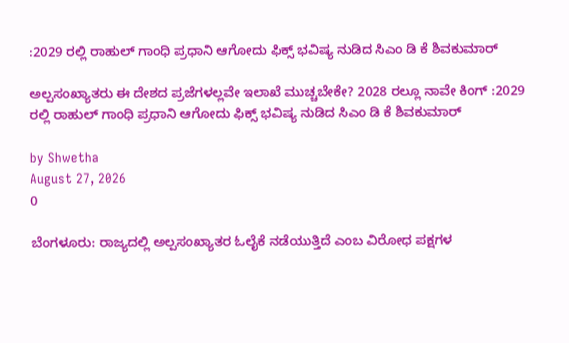:2029 ರಲ್ಲಿ ರಾಹುಲ್ ಗಾಂಧಿ ಪ್ರಧಾನಿ ಆಗೋದು ಫಿಕ್ಸ್ ಭವಿಷ್ಯ ನುಡಿದ ಸಿಎಂ ಡಿ ಕೆ ಶಿವಕುಮಾರ್

ಅಲ್ಪಸಂಖ್ಯಾತರು ಈ ದೇಶದ ಪ್ರಜೆಗಳಲ್ಲವೇ ಇಲಾಖೆ ಮುಚ್ಚಬೇಕೇ? 2028 ರಲ್ಲೂ ನಾವೇ ಕಿಂಗ್ :2029 ರಲ್ಲಿ ರಾಹುಲ್ ಗಾಂಧಿ ಪ್ರಧಾನಿ ಆಗೋದು ಫಿಕ್ಸ್ ಭವಿಷ್ಯ ನುಡಿದ ಸಿಎಂ ಡಿ ಕೆ ಶಿವಕುಮಾರ್

by Shwetha
August 27, 2026
0

ಬೆಂಗಳೂರು: ರಾಜ್ಯದಲ್ಲಿ ಅಲ್ಪಸಂಖ್ಯಾತರ ಓಲೈಕೆ ನಡೆಯುತ್ತಿದೆ ಎಂಬ ವಿರೋಧ ಪಕ್ಷಗಳ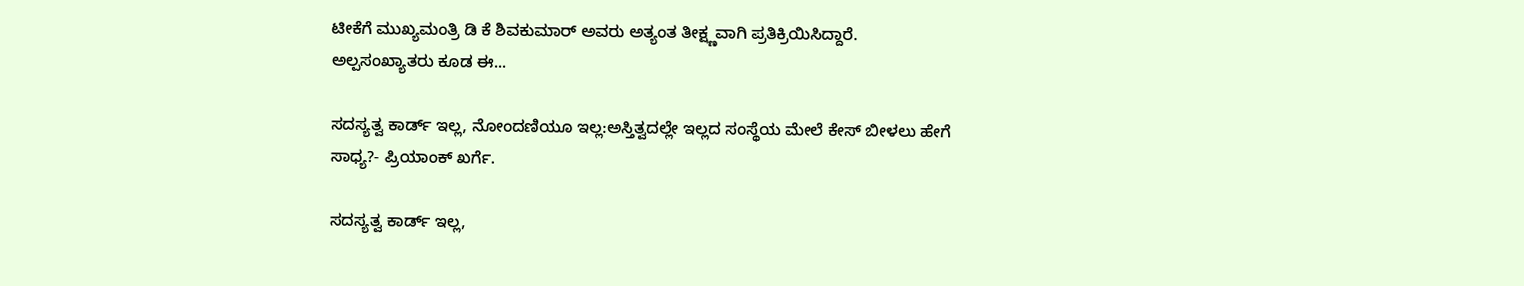ಟೀಕೆಗೆ ಮುಖ್ಯಮಂತ್ರಿ ಡಿ ಕೆ ಶಿವಕುಮಾರ್ ಅವರು ಅತ್ಯಂತ ತೀಕ್ಷ್ಣವಾಗಿ ಪ್ರತಿಕ್ರಿಯಿಸಿದ್ದಾರೆ. ಅಲ್ಪಸಂಖ್ಯಾತರು ಕೂಡ ಈ...

ಸದಸ್ಯತ್ವ ಕಾರ್ಡ್ ಇಲ್ಲ, ನೋಂದಣಿಯೂ ಇಲ್ಲ:ಅಸ್ತಿತ್ವದಲ್ಲೇ ಇಲ್ಲದ ಸಂಸ್ಥೆಯ ಮೇಲೆ ಕೇಸ್ ಬೀಳಲು ಹೇಗೆ ಸಾಧ್ಯ?- ಪ್ರಿಯಾಂಕ್ ಖರ್ಗೆ.

ಸದಸ್ಯತ್ವ ಕಾರ್ಡ್ ಇಲ್ಲ,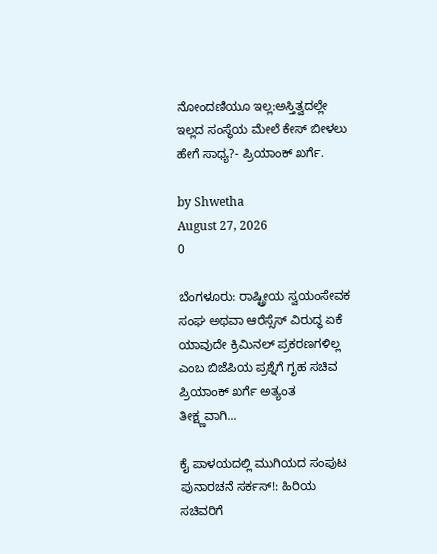ನೋಂದಣಿಯೂ ಇಲ್ಲ:ಅಸ್ತಿತ್ವದಲ್ಲೇ ಇಲ್ಲದ ಸಂಸ್ಥೆಯ ಮೇಲೆ ಕೇಸ್ ಬೀಳಲು ಹೇಗೆ ಸಾಧ್ಯ?- ಪ್ರಿಯಾಂಕ್ ಖರ್ಗೆ.

by Shwetha
August 27, 2026
0

ಬೆಂಗಳೂರು: ರಾಷ್ಟ್ರೀಯ ಸ್ವಯಂಸೇವಕ ಸಂಘ ಅಥವಾ ಆರೆಸ್ಸೆಸ್ ವಿರುದ್ಧ ಏಕೆ ಯಾವುದೇ ಕ್ರಿಮಿನಲ್ ಪ್ರಕರಣಗಳಿಲ್ಲ ಎಂಬ ಬಿಜೆಪಿಯ ಪ್ರಶ್ನೆಗೆ ಗೃಹ ಸಚಿವ ಪ್ರಿಯಾಂಕ್ ಖರ್ಗೆ ಅತ್ಯಂತ ತೀಕ್ಷ್ಣವಾಗಿ...

ಕೈ ಪಾಳಯದಲ್ಲಿ ಮುಗಿಯದ ಸಂಪುಟ ಪುನಾರಚನೆ ಸರ್ಕಸ್!: ಹಿರಿಯ ಸಚಿವರಿಗೆ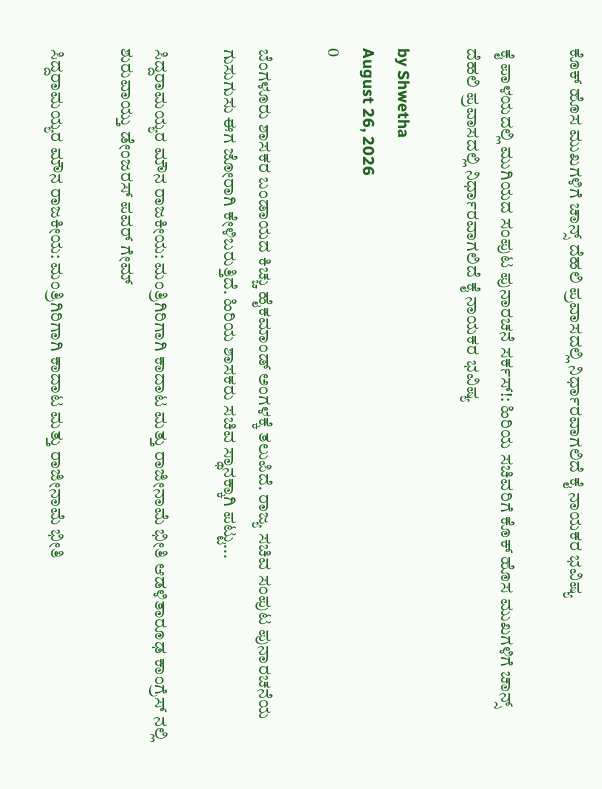ಕೊಕ್ ಹೊಸ ಮುಖಗಳಿಗೆ ಚಾನ್ಸ್ ದೆಹಲಿ ಪ್ರವಾಸದಲ್ಲಿ ನಿರ್ಧಾರವಾಗಲಿದೆ ಕೈ ನಾಯಕರ ಭವಿಷ್ಯ

ಕೈ ಪಾಳಯದಲ್ಲಿ ಮುಗಿಯದ ಸಂಪುಟ ಪುನಾರಚನೆ ಸರ್ಕಸ್!: ಹಿರಿಯ ಸಚಿವರಿಗೆ ಕೊಕ್ ಹೊಸ ಮುಖಗಳಿಗೆ ಚಾನ್ಸ್ ದೆಹಲಿ ಪ್ರವಾಸದಲ್ಲಿ ನಿರ್ಧಾರವಾಗಲಿದೆ ಕೈ ನಾಯಕರ ಭವಿಷ್ಯ

by Shwetha
August 26, 2026
0

ಬೆಂಗಳೂರು ಶಾಸಕರ ಬಂಡಾಯದ ಕಿಚ್ಚು ಹೈಕಮಾಂಡ್ ಅಂಗಳಕ್ಕೆ ತಲುಪಿದೆ. ರಾಜ್ಯ ಸಚಿವ ಸಂಪುಟ ಪುನಾರಚನೆಯ ಗುಸುಗುಸು ಈಗ ಜೋರಾಗಿ ಕೇಳಿಬರುತ್ತಿದೆ. ಹಿರಿಯ ಶಾಸಕರು ಸಚಿವ ಸ್ಥಾನಕ್ಕಾಗಿ ಪಟ್ಟು...

ಸಿದ್ದರಾಮಯ್ಯರ ಮೌನ ರಾಜಕೀಯ: ಮಂತ್ರಿಗಿರಿಗಾಗಿ ಕಾದಾಟ ಮತ್ತು ರಾಜೀನಾಮೆ ಭೀತಿ ಆಡಳಿತಾರೂಢ ಕಾಂಗ್ರೆಸ್ ನಲ್ಲಿ ಶುರುವಾಯ್ತು ಡೇಂಜರಸ್ ಪವರ್ ಗೇಮ್

ಸಿದ್ದರಾಮಯ್ಯರ ಮೌನ ರಾಜಕೀಯ: ಮಂತ್ರಿಗಿರಿಗಾಗಿ ಕಾದಾಟ ಮತ್ತು ರಾಜೀನಾಮೆ ಭೀತಿ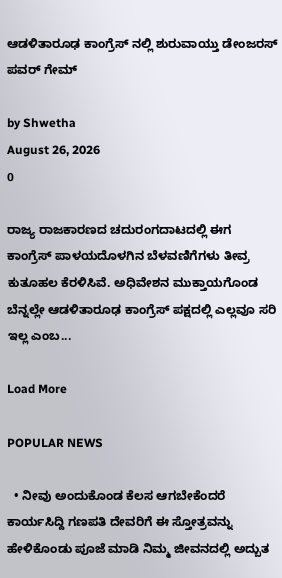ಆಡಳಿತಾರೂಢ ಕಾಂಗ್ರೆಸ್ ನಲ್ಲಿ ಶುರುವಾಯ್ತು ಡೇಂಜರಸ್ ಪವರ್ ಗೇಮ್

by Shwetha
August 26, 2026
0

ರಾಜ್ಯ ರಾಜಕಾರಣದ ಚದುರಂಗದಾಟದಲ್ಲಿ ಈಗ ಕಾಂಗ್ರೆಸ್ ಪಾಳಯದೊಳಗಿನ ಬೆಳವಣಿಗೆಗಳು ತೀವ್ರ ಕುತೂಹಲ ಕೆರಳಿಸಿವೆ. ಅಧಿವೇಶನ ಮುಕ್ತಾಯಗೊಂಡ ಬೆನ್ನಲ್ಲೇ ಆಡಳಿತಾರೂಢ ಕಾಂಗ್ರೆಸ್ ಪಕ್ಷದಲ್ಲಿ ಎಲ್ಲವೂ ಸರಿ ಇಲ್ಲ ಎಂಬ...

Load More

POPULAR NEWS

  • ನೀವು ಅಂದುಕೊಂಡ ಕೆಲಸ ಆಗಬೇಕೆಂದರೆ ಕಾರ್ಯಸಿದ್ದಿ ಗಣಪತಿ ದೇವರಿಗೆ ಈ ಸ್ತೋತ್ರವನ್ನು ಹೇಳಿಕೊಂಡು ಪೂಜೆ ಮಾಡಿ ನಿಮ್ಮ ಜೀವನದಲ್ಲಿ ಅದ್ಬುತ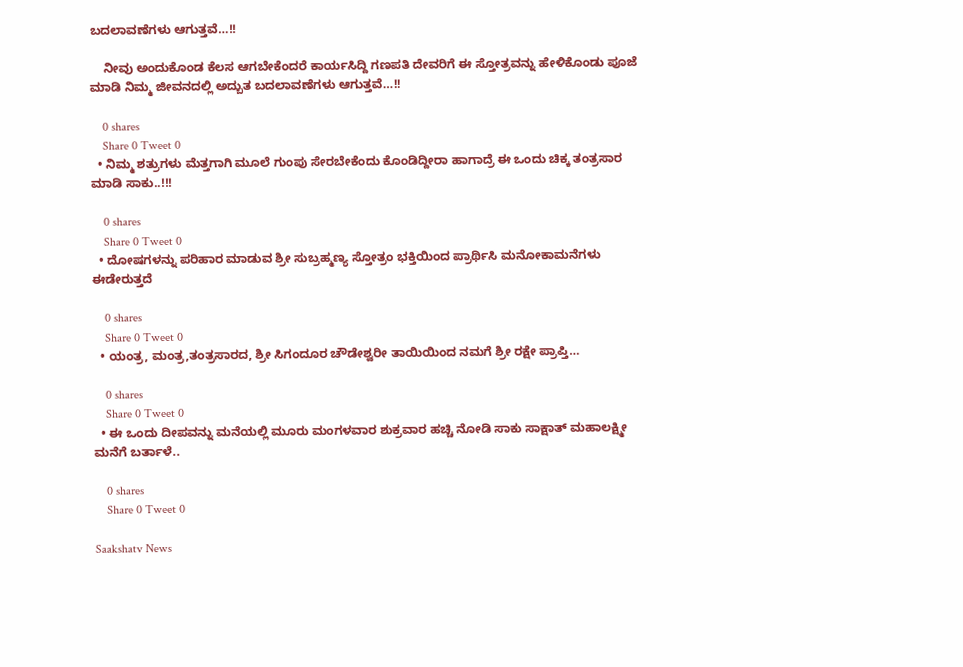ಬದಲಾವಣೆಗಳು ಆಗುತ್ತವೆ…!!

    ನೀವು ಅಂದುಕೊಂಡ ಕೆಲಸ ಆಗಬೇಕೆಂದರೆ ಕಾರ್ಯಸಿದ್ದಿ ಗಣಪತಿ ದೇವರಿಗೆ ಈ ಸ್ತೋತ್ರವನ್ನು ಹೇಳಿಕೊಂಡು ಪೂಜೆ ಮಾಡಿ ನಿಮ್ಮ ಜೀವನದಲ್ಲಿ ಅದ್ಬುತ ಬದಲಾವಣೆಗಳು ಆಗುತ್ತವೆ…!!

    0 shares
    Share 0 Tweet 0
  • ನಿಮ್ಮ ಶತ್ರುಗಳು ಮೆತ್ತಗಾಗಿ ಮೂಲೆ ಗುಂಪು ಸೇರಬೇಕೆಂದು ಕೊಂಡಿದ್ದೀರಾ ಹಾಗಾದ್ರೆ ಈ ಒಂದು ಚಿಕ್ಕ ತಂತ್ರಸಾರ ಮಾಡಿ ಸಾಕು..!!!

    0 shares
    Share 0 Tweet 0
  • ದೋಷಗಳನ್ನು ಪರಿಹಾರ ಮಾಡುವ ಶ್ರೀ ಸುಬ್ರಹ್ಮಣ್ಯ ಸ್ತೋತ್ರಂ ಭಕ್ತಿಯಿಂದ ಪ್ರಾರ್ಥಿಸಿ ಮನೋಕಾಮನೆಗಳು ಈಡೇರುತ್ತದೆ

    0 shares
    Share 0 Tweet 0
  • ಯಂತ್ರ, ಮಂತ್ರ,ತಂತ್ರಸಾರದ, ಶ್ರೀ ಸಿಗಂದೂರ ಚೌಡೇಶ್ವರೀ ತಾಯಿಯಿಂದ ನಮಗೆ ಶ್ರೀ ರಕ್ಷೇ ಪ್ರಾಪ್ತಿ…

    0 shares
    Share 0 Tweet 0
  • ಈ ಒಂದು ದೀಪವನ್ನು ಮನೆಯಲ್ಲಿ ಮೂರು ಮಂಗಳವಾರ ಶುಕ್ರವಾರ ಹಚ್ಚಿ ನೋಡಿ ಸಾಕು ಸಾಕ್ಷಾತ್ ಮಹಾಲಕ್ಷ್ಮೀ ಮನೆಗೆ ಬರ್ತಾಳೆ..

    0 shares
    Share 0 Tweet 0

Saakshatv News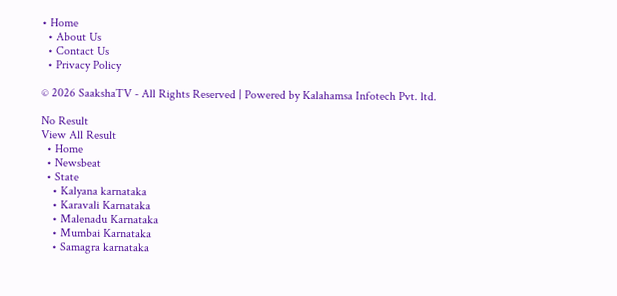• Home
  • About Us
  • Contact Us
  • Privacy Policy

© 2026 SaakshaTV - All Rights Reserved | Powered by Kalahamsa Infotech Pvt. ltd.

No Result
View All Result
  • Home
  • Newsbeat
  • State
    • Kalyana karnataka
    • Karavali Karnataka
    • Malenadu Karnataka
    • Mumbai Karnataka
    • Samagra karnataka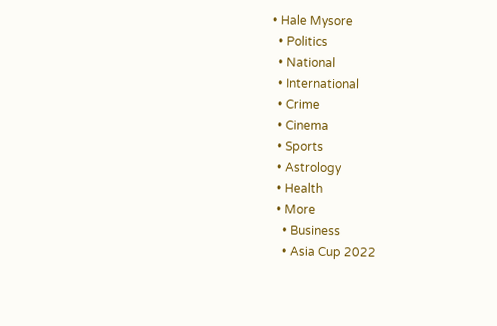• Hale Mysore
  • Politics
  • National
  • International
  • Crime
  • Cinema
  • Sports
  • Astrology
  • Health
  • More
    • Business
    • Asia Cup 2022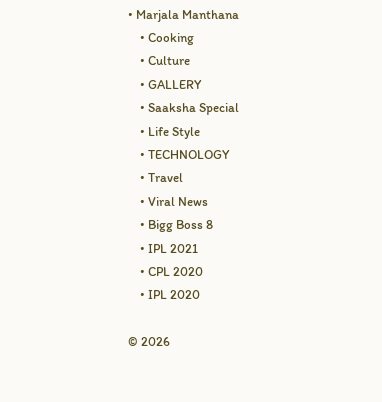• Marjala Manthana
    • Cooking
    • Culture
    • GALLERY
    • Saaksha Special
    • Life Style
    • TECHNOLOGY
    • Travel
    • Viral News
    • Bigg Boss 8
    • IPL 2021
    • CPL 2020
    • IPL 2020

© 2026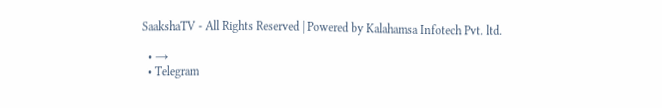SaakshaTV - All Rights Reserved | Powered by Kalahamsa Infotech Pvt. ltd.

  • →
  • Telegram